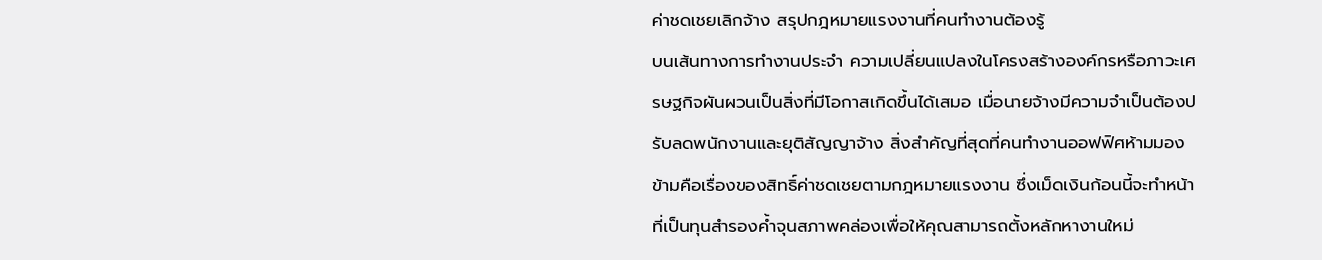ค่าชดเชยเลิกจ้าง สรุปกฎหมายแรงงานที่คนทำงานต้องรู้
บนเส้นทางการทำงานประจำ ความเปลี่ยนแปลงในโครงสร้างองค์กรหรือภาวะเศรษฐกิจผันผวนเป็นสิ่งที่มีโอกาสเกิดขึ้นได้เสมอ เมื่อนายจ้างมีความจำเป็นต้องปรับลดพนักงานและยุติสัญญาจ้าง สิ่งสำคัญที่สุดที่คนทำงานออฟฟิศห้ามมองข้ามคือเรื่องของสิทธิ์ค่าชดเชยตามกฎหมายแรงงาน ซึ่งเม็ดเงินก้อนนี้จะทำหน้าที่เป็นทุนสำรองค้ำจุนสภาพคล่องเพื่อให้คุณสามารถตั้งหลักหางานใหม่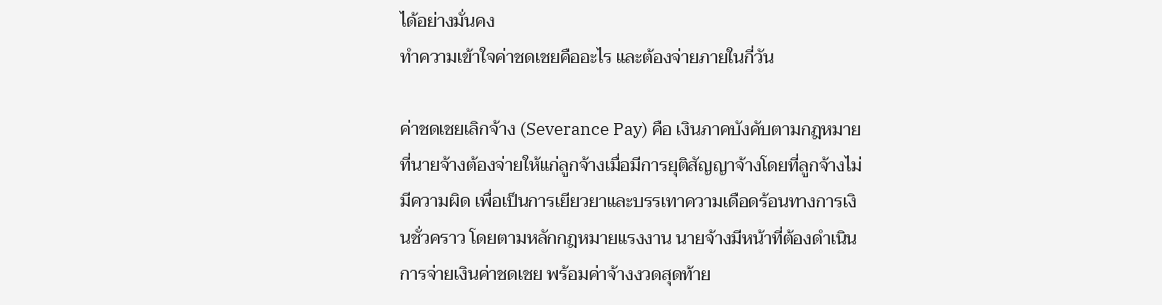ได้อย่างมั่นคง
ทำความเข้าใจค่าชดเชยคืออะไร และต้องจ่ายภายในกี่วัน

ค่าชดเชยเลิกจ้าง (Severance Pay) คือ เงินภาคบังคับตามกฎหมายที่นายจ้างต้องจ่ายให้แก่ลูกจ้างเมื่อมีการยุติสัญญาจ้างโดยที่ลูกจ้างไม่มีความผิด เพื่อเป็นการเยียวยาและบรรเทาความเดือดร้อนทางการเงินชั่วคราว โดยตามหลักกฎหมายแรงงาน นายจ้างมีหน้าที่ต้องดำเนินการจ่ายเงินค่าชดเชย พร้อมค่าจ้างงวดสุดท้าย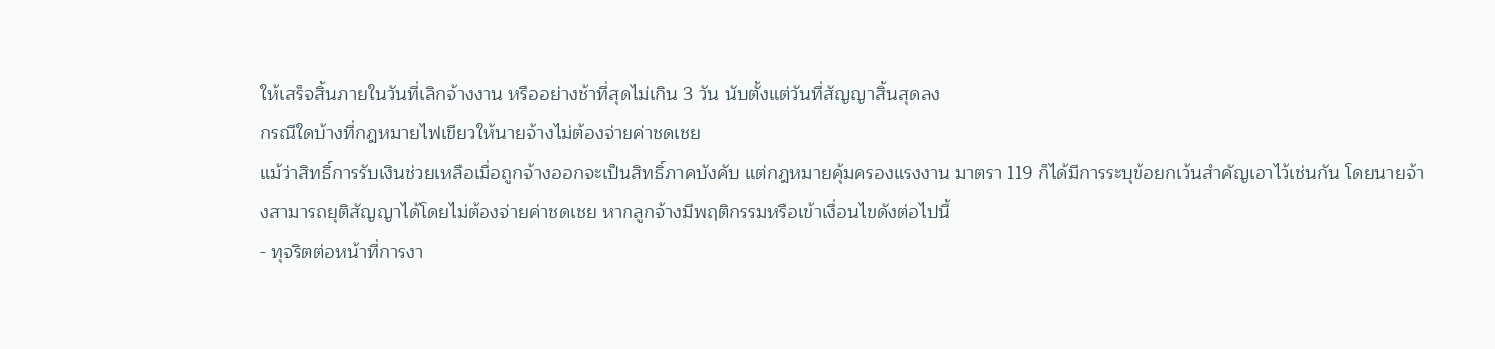ให้เสร็จสิ้นภายในวันที่เลิกจ้างงาน หรืออย่างช้าที่สุดไม่เกิน 3 วัน นับตั้งแต่วันที่สัญญาสิ้นสุดลง
กรณีใดบ้างที่กฎหมายไฟเขียวให้นายจ้างไม่ต้องจ่ายค่าชดเชย
แม้ว่าสิทธิ์การรับเงินช่วยเหลือเมื่อถูกจ้างออกจะเป็นสิทธิ์ภาคบังคับ แต่กฎหมายคุ้มครองแรงงาน มาตรา 119 ก็ได้มีการระบุข้อยกเว้นสำคัญเอาไว้เช่นกัน โดยนายจ้างสามารถยุติสัญญาได้โดยไม่ต้องจ่ายค่าชดเชย หากลูกจ้างมีพฤติกรรมหรือเข้าเงื่อนไขดังต่อไปนี้
- ทุจริตต่อหน้าที่การงา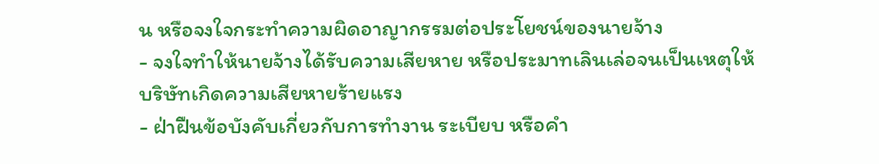น หรือจงใจกระทำความผิดอาญากรรมต่อประโยชน์ของนายจ้าง
- จงใจทำให้นายจ้างได้รับความเสียหาย หรือประมาทเลินเล่อจนเป็นเหตุให้บริษัทเกิดความเสียหายร้ายแรง
- ฝ่าฝืนข้อบังคับเกี่ยวกับการทำงาน ระเบียบ หรือคำ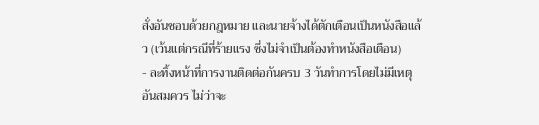สั่งอันชอบด้วยกฎหมาย และนายจ้างได้ตักเตือนเป็นหนังสือแล้ว (เว้นแต่กรณีที่ร้ายแรง ซึ่งไม่จำเป็นต้องทำหนังสือเตือน)
- ละทิ้งหน้าที่การงานติดต่อกันครบ 3 วันทำการโดยไม่มีเหตุอันสมควร ไม่ว่าจะ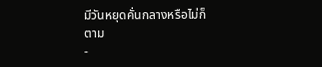มีวันหยุดคั่นกลางหรือไม่ก็ตาม
-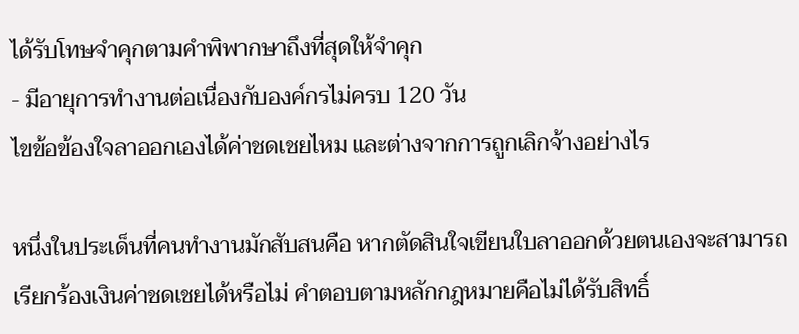ได้รับโทษจำคุกตามคำพิพากษาถึงที่สุดให้จำคุก
- มีอายุการทำงานต่อเนื่องกับองค์กรไม่ครบ 120 วัน
ไขข้อข้องใจลาออกเองได้ค่าชดเชยไหม และต่างจากการถูกเลิกจ้างอย่างไร

หนึ่งในประเด็นที่คนทำงานมักสับสนคือ หากตัดสินใจเขียนใบลาออกด้วยตนเองจะสามารถเรียกร้องเงินค่าชดเชยได้หรือไม่ คำตอบตามหลักกฎหมายคือไม่ได้รับสิทธิ์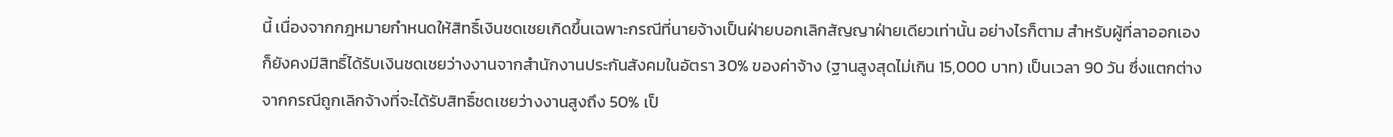นี้ เนื่องจากกฎหมายกำหนดให้สิทธิ์เงินชดเชยเกิดขึ้นเฉพาะกรณีที่นายจ้างเป็นฝ่ายบอกเลิกสัญญาฝ่ายเดียวเท่านั้น อย่างไรก็ตาม สำหรับผู้ที่ลาออกเองก็ยังคงมีสิทธิ์ได้รับเงินชดเชยว่างงานจากสำนักงานประกันสังคมในอัตรา 30% ของค่าจ้าง (ฐานสูงสุดไม่เกิน 15,000 บาท) เป็นเวลา 90 วัน ซึ่งแตกต่างจากกรณีถูกเลิกจ้างที่จะได้รับสิทธิ์ชดเชยว่างงานสูงถึง 50% เป็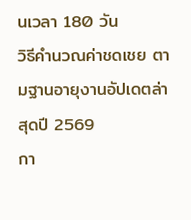นเวลา 180 วัน
วิธีคำนวณค่าชดเชย ตามฐานอายุงานอัปเดตล่าสุดปี 2569
กา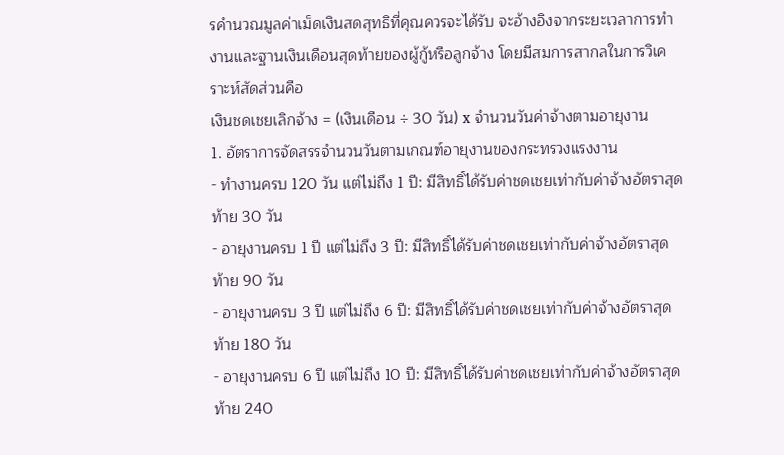รคำนวณมูลค่าเม็ดเงินสดสุทธิที่คุณควรจะได้รับ จะอ้างอิงจากระยะเวลาการทำงานและฐานเงินเดือนสุดท้ายของผู้กู้หรือลูกจ้าง โดยมีสมการสากลในการวิเคราะห์สัดส่วนคือ
เงินชดเชยเลิกจ้าง = (เงินเดือน ÷ 30 วัน) x จำนวนวันค่าจ้างตามอายุงาน
1. อัตราการจัดสรรจำนวนวันตามเกณฑ์อายุงานของกระทรวงแรงงาน
- ทำงานครบ 120 วัน แต่ไม่ถึง 1 ปี: มีสิทธิ์ได้รับค่าชดเชยเท่ากับค่าจ้างอัตราสุดท้าย 30 วัน
- อายุงานครบ 1 ปี แต่ไม่ถึง 3 ปี: มีสิทธิ์ได้รับค่าชดเชยเท่ากับค่าจ้างอัตราสุดท้าย 90 วัน
- อายุงานครบ 3 ปี แต่ไม่ถึง 6 ปี: มีสิทธิ์ได้รับค่าชดเชยเท่ากับค่าจ้างอัตราสุดท้าย 180 วัน
- อายุงานครบ 6 ปี แต่ไม่ถึง 10 ปี: มีสิทธิ์ได้รับค่าชดเชยเท่ากับค่าจ้างอัตราสุดท้าย 240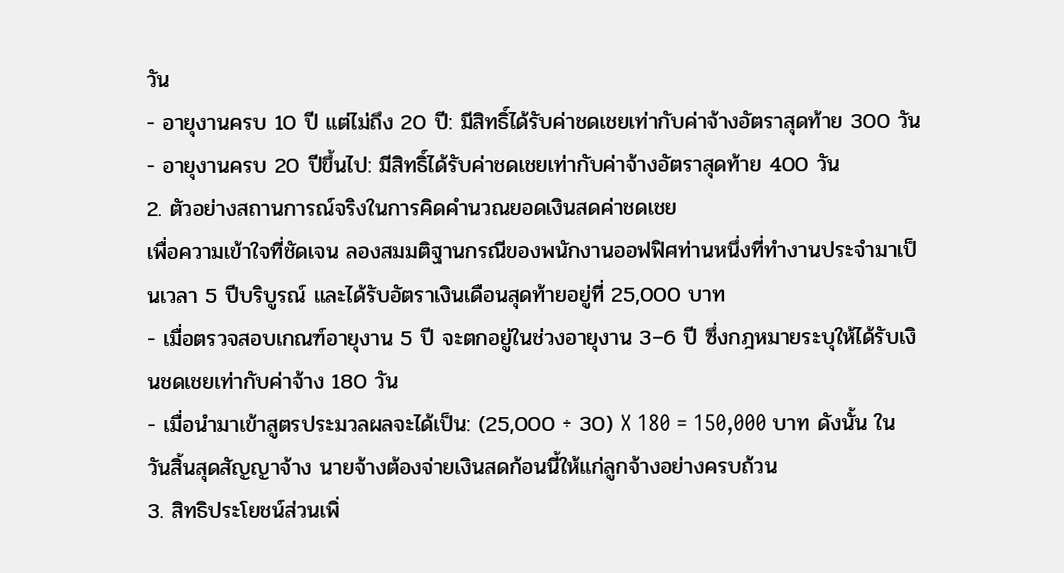วัน
- อายุงานครบ 10 ปี แต่ไม่ถึง 20 ปี: มีสิทธิ์ได้รับค่าชดเชยเท่ากับค่าจ้างอัตราสุดท้าย 300 วัน
- อายุงานครบ 20 ปีขึ้นไป: มีสิทธิ์ได้รับค่าชดเชยเท่ากับค่าจ้างอัตราสุดท้าย 400 วัน
2. ตัวอย่างสถานการณ์จริงในการคิดคำนวณยอดเงินสดค่าชดเชย
เพื่อความเข้าใจที่ชัดเจน ลองสมมติฐานกรณีของพนักงานออฟฟิศท่านหนึ่งที่ทำงานประจำมาเป็นเวลา 5 ปีบริบูรณ์ และได้รับอัตราเงินเดือนสุดท้ายอยู่ที่ 25,000 บาท
- เมื่อตรวจสอบเกณฑ์อายุงาน 5 ปี จะตกอยู่ในช่วงอายุงาน 3–6 ปี ซึ่งกฎหมายระบุให้ได้รับเงินชดเชยเท่ากับค่าจ้าง 180 วัน
- เมื่อนำมาเข้าสูตรประมวลผลจะได้เป็น: (25,000 ÷ 30) X 180 = 150,000 บาท ดังนั้น ในวันสิ้นสุดสัญญาจ้าง นายจ้างต้องจ่ายเงินสดก้อนนี้ให้แก่ลูกจ้างอย่างครบถ้วน
3. สิทธิประโยชน์ส่วนเพิ่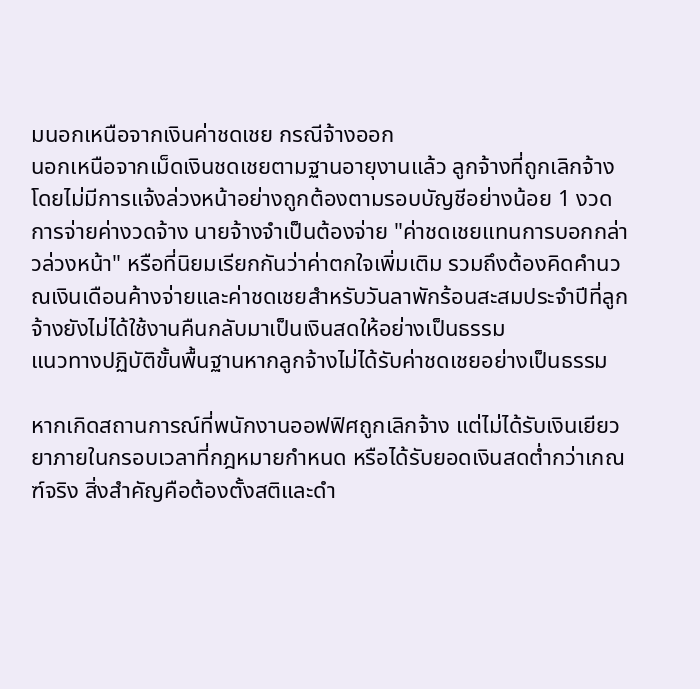มนอกเหนือจากเงินค่าชดเชย กรณีจ้างออก
นอกเหนือจากเม็ดเงินชดเชยตามฐานอายุงานแล้ว ลูกจ้างที่ถูกเลิกจ้างโดยไม่มีการแจ้งล่วงหน้าอย่างถูกต้องตามรอบบัญชีอย่างน้อย 1 งวดการจ่ายค่างวดจ้าง นายจ้างจำเป็นต้องจ่าย "ค่าชดเชยแทนการบอกกล่าวล่วงหน้า" หรือที่นิยมเรียกกันว่าค่าตกใจเพิ่มเติม รวมถึงต้องคิดคำนวณเงินเดือนค้างจ่ายและค่าชดเชยสำหรับวันลาพักร้อนสะสมประจำปีที่ลูกจ้างยังไม่ได้ใช้งานคืนกลับมาเป็นเงินสดให้อย่างเป็นธรรม
แนวทางปฏิบัติขั้นพื้นฐานหากลูกจ้างไม่ได้รับค่าชดเชยอย่างเป็นธรรม

หากเกิดสถานการณ์ที่พนักงานออฟฟิศถูกเลิกจ้าง แต่ไม่ได้รับเงินเยียวยาภายในกรอบเวลาที่กฎหมายกำหนด หรือได้รับยอดเงินสดต่ำกว่าเกณฑ์จริง สิ่งสำคัญคือต้องตั้งสติและดำ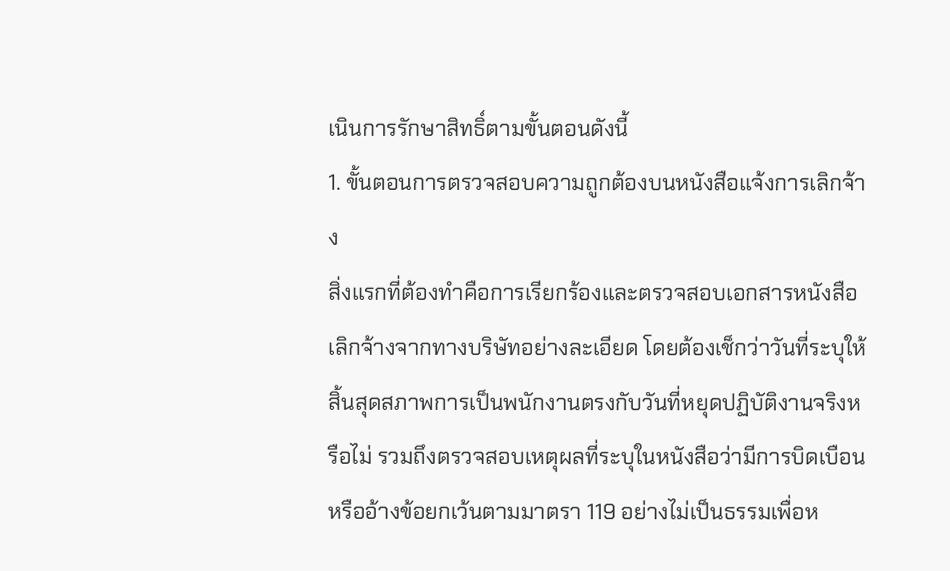เนินการรักษาสิทธิ์ตามขั้นตอนดังนี้
1. ขั้นตอนการตรวจสอบความถูกต้องบนหนังสือแจ้งการเลิกจ้าง
สิ่งแรกที่ต้องทำคือการเรียกร้องและตรวจสอบเอกสารหนังสือเลิกจ้างจากทางบริษัทอย่างละเอียด โดยต้องเช็กว่าวันที่ระบุให้สิ้นสุดสภาพการเป็นพนักงานตรงกับวันที่หยุดปฏิบัติงานจริงหรือไม่ รวมถึงตรวจสอบเหตุผลที่ระบุในหนังสือว่ามีการบิดเบือนหรืออ้างข้อยกเว้นตามมาตรา 119 อย่างไม่เป็นธรรมเพื่อห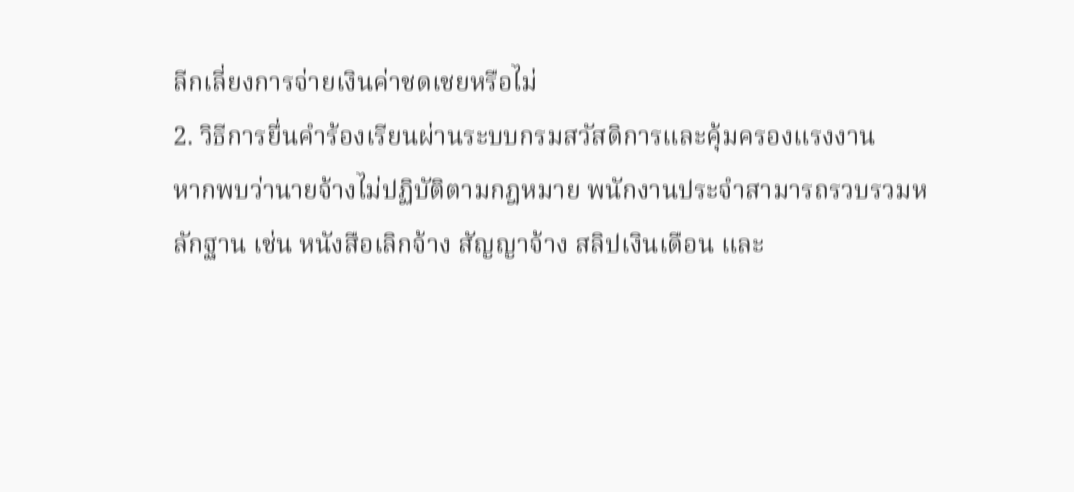ลีกเลี่ยงการจ่ายเงินค่าชดเชยหรือไม่
2. วิธีการยื่นคำร้องเรียนผ่านระบบกรมสวัสดิการและคุ้มครองแรงงาน
หากพบว่านายจ้างไม่ปฏิบัติตามกฎหมาย พนักงานประจำสามารถรวบรวมหลักฐาน เช่น หนังสือเลิกจ้าง สัญญาจ้าง สลิปเงินเดือน และ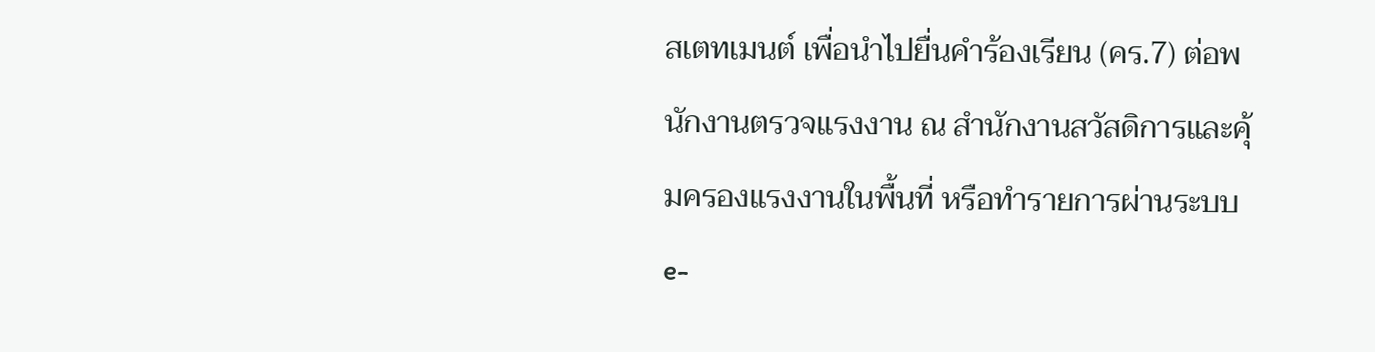สเตทเมนต์ เพื่อนำไปยื่นคำร้องเรียน (คร.7) ต่อพนักงานตรวจแรงงาน ณ สำนักงานสวัสดิการและคุ้มครองแรงงานในพื้นที่ หรือทำรายการผ่านระบบ e-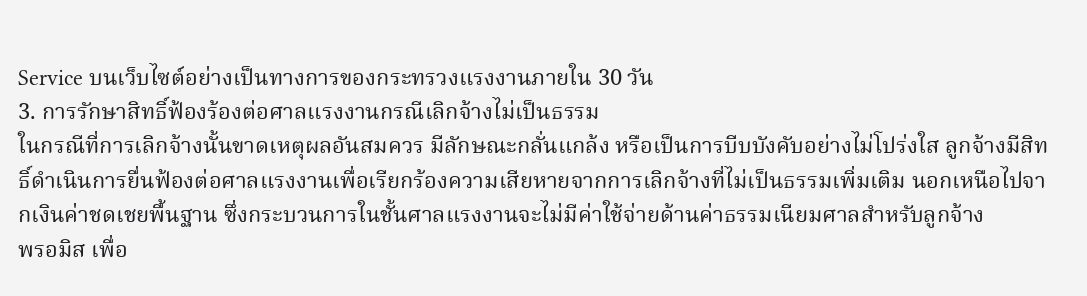Service บนเว็บไซต์อย่างเป็นทางการของกระทรวงแรงงานภายใน 30 วัน
3. การรักษาสิทธิ์ฟ้องร้องต่อศาลแรงงานกรณีเลิกจ้างไม่เป็นธรรม
ในกรณีที่การเลิกจ้างนั้นขาดเหตุผลอันสมควร มีลักษณะกลั่นแกล้ง หรือเป็นการบีบบังคับอย่างไม่โปร่งใส ลูกจ้างมีสิทธิ์ดำเนินการยื่นฟ้องต่อศาลแรงงานเพื่อเรียกร้องความเสียหายจากการเลิกจ้างที่ไม่เป็นธรรมเพิ่มเติม นอกเหนือไปจากเงินค่าชดเชยพื้นฐาน ซึ่งกระบวนการในชั้นศาลแรงงานจะไม่มีค่าใช้จ่ายด้านค่าธรรมเนียมศาลสำหรับลูกจ้าง
พรอมิส เพื่อ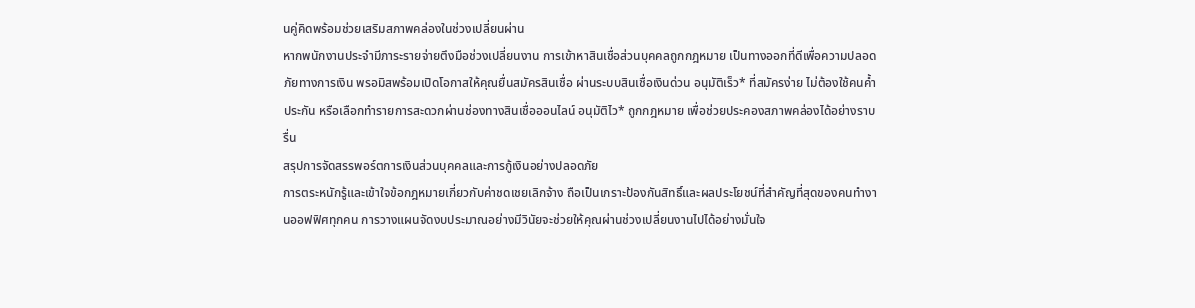นคู่คิดพร้อมช่วยเสริมสภาพคล่องในช่วงเปลี่ยนผ่าน
หากพนักงานประจำมีภาระรายจ่ายตึงมือช่วงเปลี่ยนงาน การเข้าหาสินเชื่อส่วนบุคคลถูกกฎหมาย เป็นทางออกที่ดีเพื่อความปลอดภัยทางการเงิน พรอมิสพร้อมเปิดโอกาสให้คุณยื่นสมัครสินเชื่อ ผ่านระบบสินเชื่อเงินด่วน อนุมัติเร็ว* ที่สมัครง่าย ไม่ต้องใช้คนค้ำประกัน หรือเลือกทำรายการสะดวกผ่านช่องทางสินเชื่อออนไลน์ อนุมัติไว* ถูกกฎหมาย เพื่อช่วยประคองสภาพคล่องได้อย่างราบรื่น
สรุปการจัดสรรพอร์ตการเงินส่วนบุคคลและการกู้เงินอย่างปลอดภัย
การตระหนักรู้และเข้าใจข้อกฎหมายเกี่ยวกับค่าชดเชยเลิกจ้าง ถือเป็นเกราะป้องกันสิทธิ์และผลประโยชน์ที่สำคัญที่สุดของคนทำงานออฟฟิศทุกคน การวางแผนจัดงบประมาณอย่างมีวินัยจะช่วยให้คุณผ่านช่วงเปลี่ยนงานไปได้อย่างมั่นใจ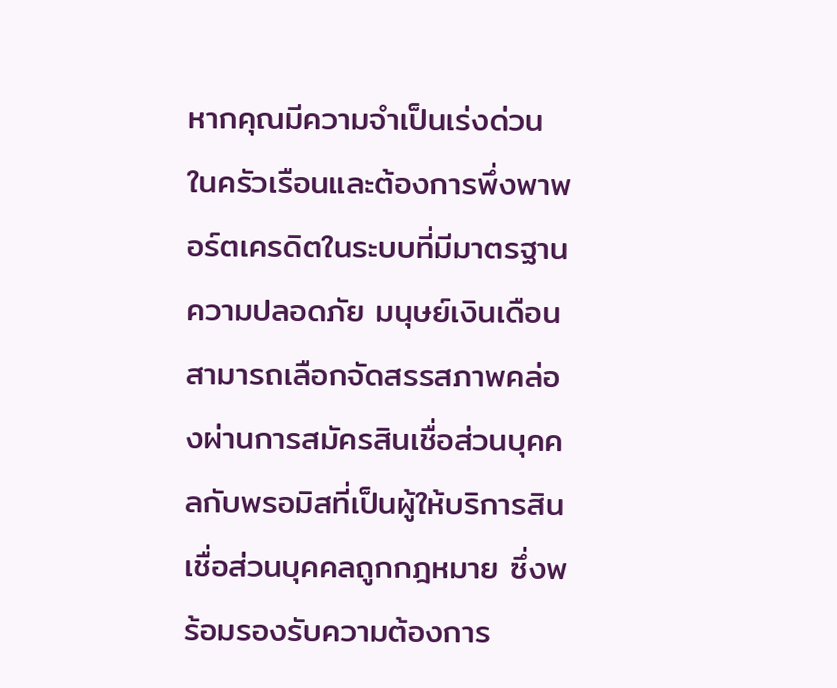หากคุณมีความจำเป็นเร่งด่วนในครัวเรือนและต้องการพึ่งพาพอร์ตเครดิตในระบบที่มีมาตรฐานความปลอดภัย มนุษย์เงินเดือนสามารถเลือกจัดสรรสภาพคล่องผ่านการสมัครสินเชื่อส่วนบุคคลกับพรอมิสที่เป็นผู้ให้บริการสินเชื่อส่วนบุคคลถูกกฎหมาย ซึ่งพร้อมรองรับความต้องการ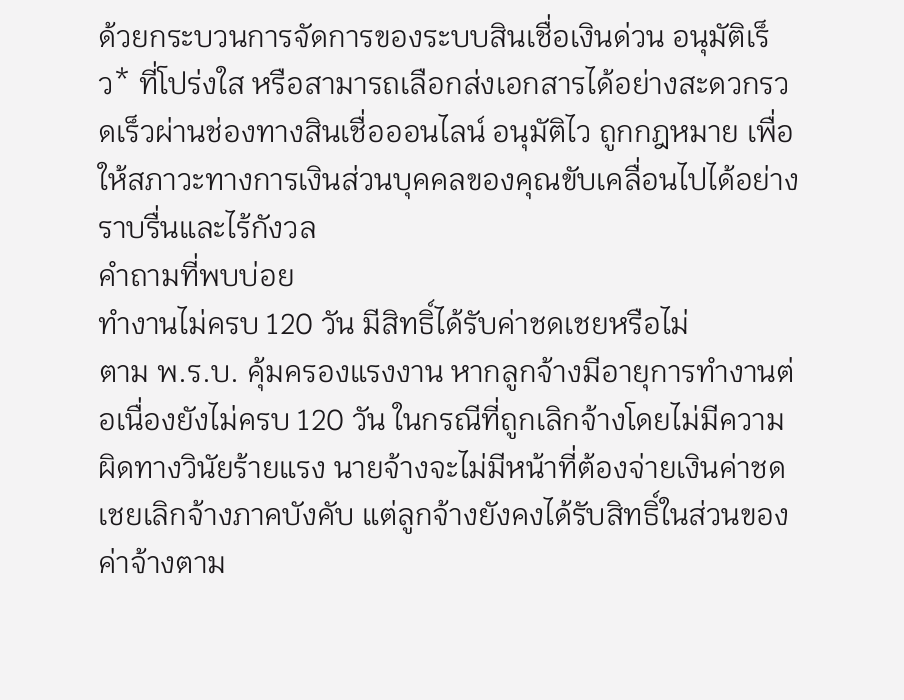ด้วยกระบวนการจัดการของระบบสินเชื่อเงินด่วน อนุมัติเร็ว* ที่โปร่งใส หรือสามารถเลือกส่งเอกสารได้อย่างสะดวกรวดเร็วผ่านช่องทางสินเชื่อออนไลน์ อนุมัติไว ถูกกฎหมาย เพื่อให้สภาวะทางการเงินส่วนบุคคลของคุณขับเคลื่อนไปได้อย่างราบรื่นและไร้กังวล
คำถามที่พบบ่อย
ทำงานไม่ครบ 120 วัน มีสิทธิ์ได้รับค่าชดเชยหรือไม่
ตาม พ.ร.บ. คุ้มครองแรงงาน หากลูกจ้างมีอายุการทำงานต่อเนื่องยังไม่ครบ 120 วัน ในกรณีที่ถูกเลิกจ้างโดยไม่มีความผิดทางวินัยร้ายแรง นายจ้างจะไม่มีหน้าที่ต้องจ่ายเงินค่าชดเชยเลิกจ้างภาคบังคับ แต่ลูกจ้างยังคงได้รับสิทธิ์ในส่วนของค่าจ้างตาม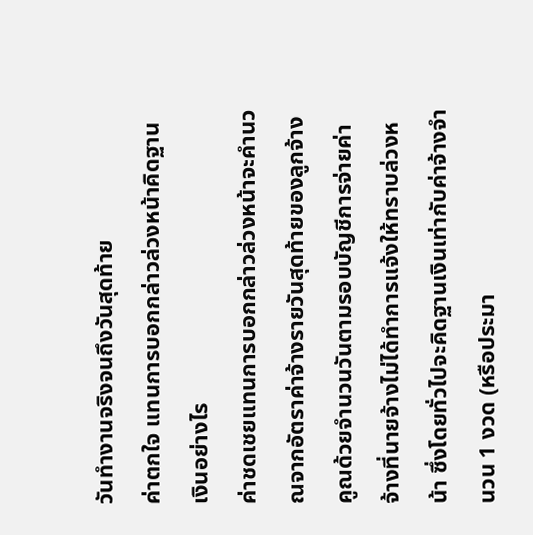วันทำงานจริงจนถึงวันสุดท้าย
ค่าตกใจ แทนการบอกกล่าวล่วงหน้าคิดฐานเงินอย่างไร
ค่าชดเชยแทนการบอกกล่าวล่วงหน้าจะคำนวณจากอัตราค่าจ้างรายวันสุดท้ายของลูกจ้าง คูณด้วยจำนวนวันตามรอบบัญชีการจ่ายค่าจ้างที่นายจ้างไม่ได้ทำการแจ้งให้ทราบล่วงหน้า ซึ่งโดยทั่วไปจะคิดฐานเงินเท่ากับค่าจ้างจำนวน 1 งวด (หรือประมา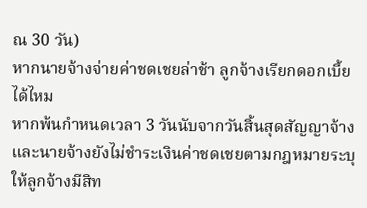ณ 30 วัน)
หากนายจ้างจ่ายค่าชดเชยล่าช้า ลูกจ้างเรียกดอกเบี้ยได้ไหม
หากพ้นกำหนดเวลา 3 วันนับจากวันสิ้นสุดสัญญาจ้างและนายจ้างยังไม่ชำระเงินค่าชดเชยตามกฎหมายระบุให้ลูกจ้างมีสิท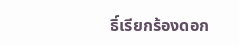ธิ์เรียกร้องดอก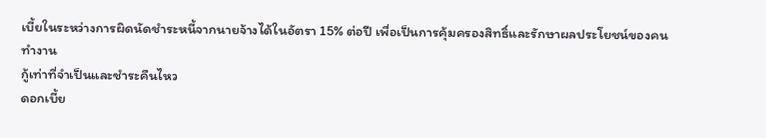เบี้ยในระหว่างการผิดนัดชำระหนี้จากนายจ้างได้ในอัตรา 15% ต่อปี เพื่อเป็นการคุ้มครองสิทธิ์และรักษาผลประโยชน์ของคนทำงาน
กู้เท่าที่จำเป็นและชำระคืนไหว
ดอกเบี้ย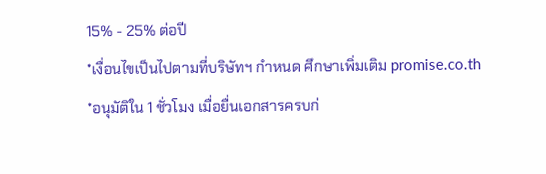15% - 25% ต่อปี
*เงื่อนไขเป็นไปตามที่บริษัทฯ กำหนด ศึกษาเพิ่มเติม promise.co.th
*อนุมัติใน 1 ชั่วโมง เมื่อยื่นเอกสารครบก่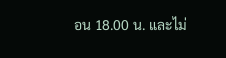อน 18.00 น. และไม่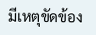มีเหตุขัดข้อง